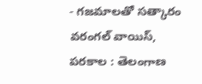- గజమాలతో సత్కారం
వరంగల్ వాయిస్, పరకాల : తెలంగాణ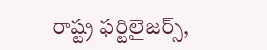రాష్ట్ర ఫర్టిలైజర్స్,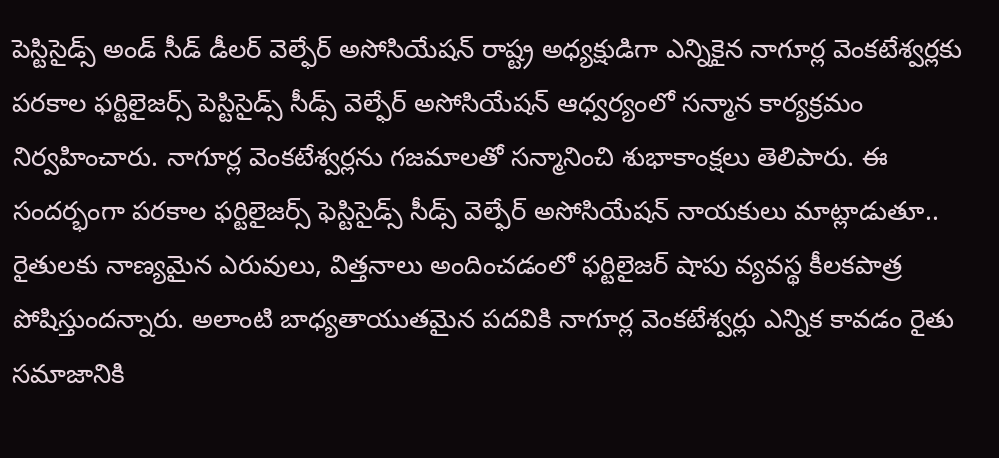పెస్టిసైడ్స్ అండ్ సీడ్ డీలర్ వెల్ఫేర్ అసోసియేషన్ రాష్ట్ర అధ్యక్షుడిగా ఎన్నికైన నాగూర్ల వెంకటేశ్వర్లకు పరకాల ఫర్టిలైజర్స్ పెస్టిసైడ్స్ సీడ్స్ వెల్ఫేర్ అసోసియేషన్ ఆధ్వర్యంలో సన్మాన కార్యక్రమం నిర్వహించారు. నాగూర్ల వెంకటేశ్వర్లను గజమాలతో సన్మానించి శుభాకాంక్షలు తెలిపారు. ఈ సందర్భంగా పరకాల ఫర్టిలైజర్స్ ఫెస్టిసైడ్స్ సీడ్స్ వెల్ఫేర్ అసోసియేషన్ నాయకులు మాట్లాడుతూ.. రైతులకు నాణ్యమైన ఎరువులు, విత్తనాలు అందించడంలో ఫర్టిలైజర్ షాపు వ్యవస్థ కీలకపాత్ర పోషిస్తుందన్నారు. అలాంటి బాధ్యతాయుతమైన పదవికి నాగూర్ల వెంకటేశ్వర్లు ఎన్నిక కావడం రైతు సమాజానికి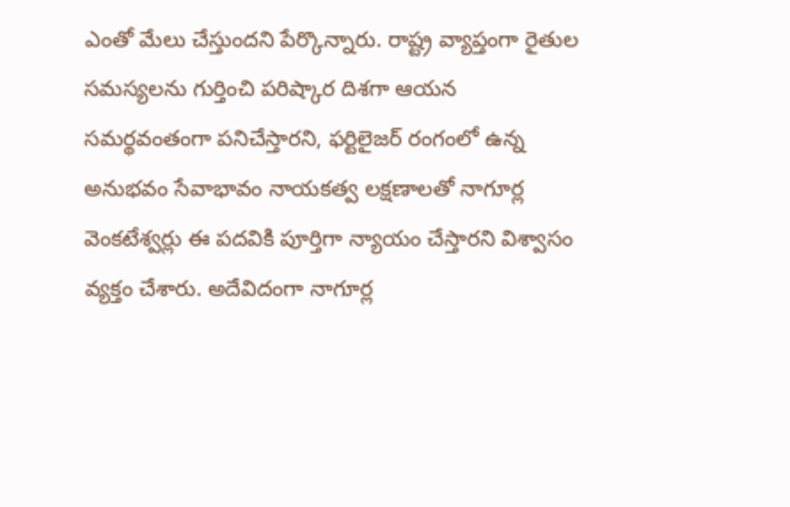ఎంతో మేలు చేస్తుందని పేర్కొన్నారు. రాష్ట్ర వ్యాప్తంగా రైతుల సమస్యలను గుర్తించి పరిష్కార దిశగా ఆయన సమర్థవంతంగా పనిచేస్తారని, ఫర్టిలైజర్ రంగంలో ఉన్న అనుభవం సేవాభావం నాయకత్వ లక్షణాలతో నాగూర్ల వెంకటేశ్వర్లు ఈ పదవికి పూర్తిగా న్యాయం చేస్తారని విశ్వాసం వ్యక్తం చేశారు. అదేవిదంగా నాగూర్ల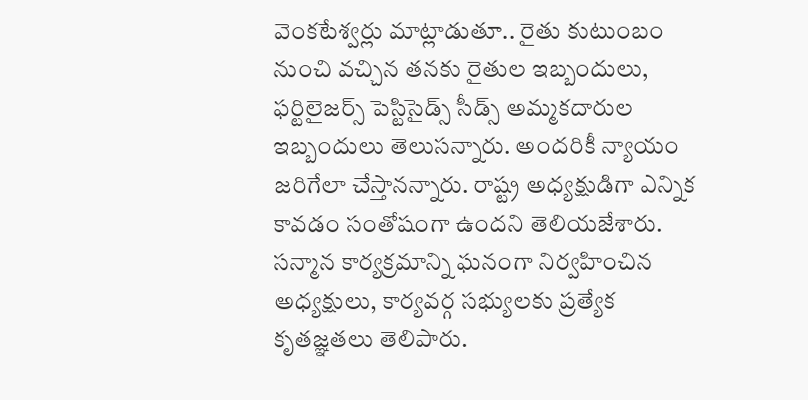వెంకటేశ్వర్లు మాట్లాడుతూ.. రైతు కుటుంబం నుంచి వచ్చిన తనకు రైతుల ఇబ్బందులు, ఫర్టిలైజర్స్ పెస్టిసైడ్స్ సీడ్స్ అమ్మకదారుల ఇబ్బందులు తెలుసన్నారు. అందరికీ న్యాయం జరిగేలా చేస్తానన్నారు. రాష్ట్ర అధ్యక్షుడిగా ఎన్నిక కావడం సంతోషంగా ఉందని తెలియజేశారు. సన్మాన కార్యక్రమాన్ని ఘనంగా నిర్వహించిన అధ్యక్షులు, కార్యవర్గ సభ్యులకు ప్రత్యేక కృతజ్ఞతలు తెలిపారు.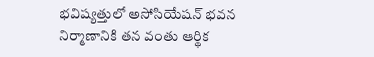భవిష్యత్తులో అసోసియేషన్ భవన నిర్మాణానికి తన వంతు ఆర్థిక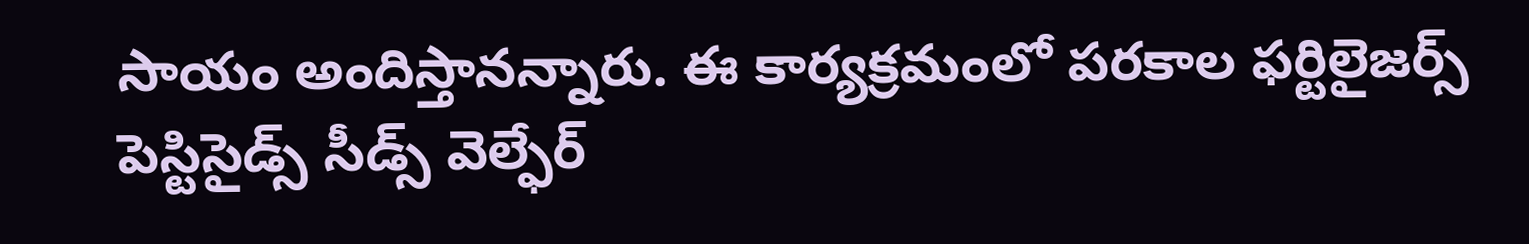సాయం అందిస్తానన్నారు. ఈ కార్యక్రమంలో పరకాల ఫర్టిలైజర్స్ పెస్టిసైడ్స్ సీడ్స్ వెల్ఫేర్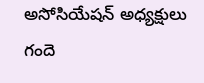అసోసియేషన్ అధ్యక్షులు గందె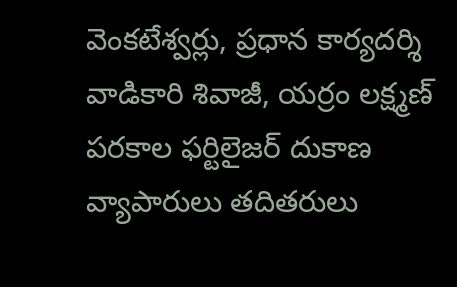వెంకటేశ్వర్లు, ప్రధాన కార్యదర్శి వాడికారి శివాజీ, యర్రం లక్ష్మణ్ పరకాల ఫర్టిలైజర్ దుకాణ వ్యాపారులు తదితరులు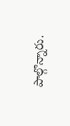పాల్గొన్నారు.